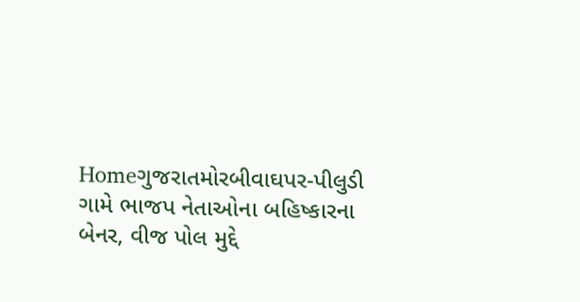Homeગુજરાતમોરબીવાઘપર-પીલુડી ગામે ભાજપ નેતાઓના બહિષ્કારના બેનર, વીજ પોલ મુદ્દે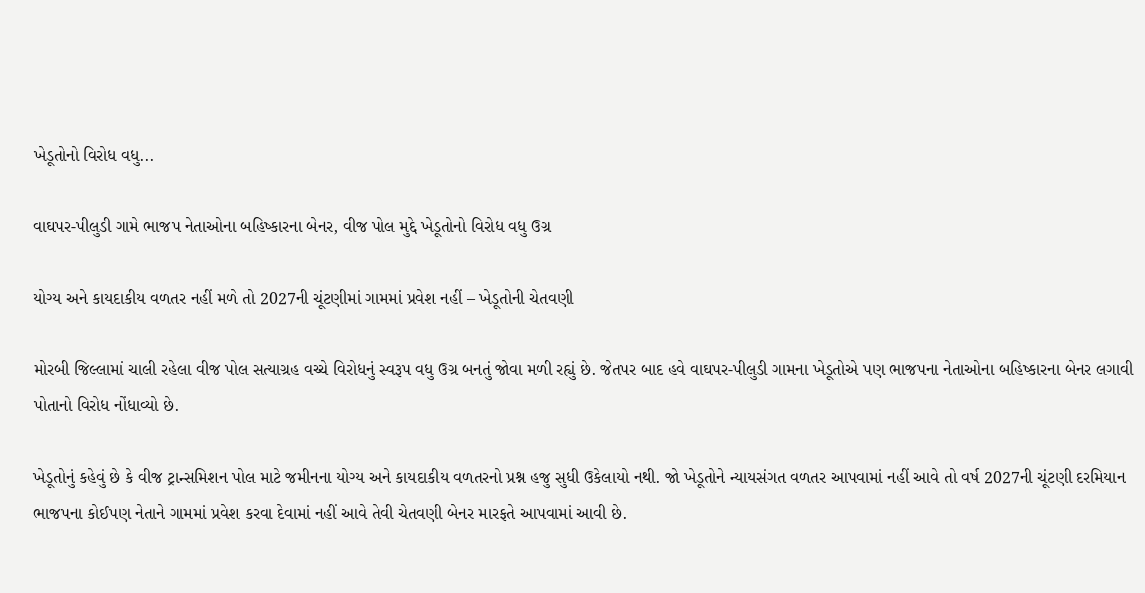ખેડૂતોનો વિરોધ વધુ...

વાઘપર-પીલુડી ગામે ભાજપ નેતાઓના બહિષ્કારના બેનર, વીજ પોલ મુદ્દે ખેડૂતોનો વિરોધ વધુ ઉગ્ર

યોગ્ય અને કાયદાકીય વળતર નહીં મળે તો 2027ની ચૂંટણીમાં ગામમાં પ્રવેશ નહીં – ખેડૂતોની ચેતવણી

મોરબી જિલ્લામાં ચાલી રહેલા વીજ પોલ સત્યાગ્રહ વચ્ચે વિરોધનું સ્વરૂપ વધુ ઉગ્ર બનતું જોવા મળી રહ્યું છે. જેતપર બાદ હવે વાઘપર-પીલુડી ગામના ખેડૂતોએ પણ ભાજપના નેતાઓના બહિષ્કારના બેનર લગાવી પોતાનો વિરોધ નોંધાવ્યો છે.

ખેડૂતોનું કહેવું છે કે વીજ ટ્રાન્સમિશન પોલ માટે જમીનના યોગ્ય અને કાયદાકીય વળતરનો પ્રશ્ન હજુ સુધી ઉકેલાયો નથી. જો ખેડૂતોને ન્યાયસંગત વળતર આપવામાં નહીં આવે તો વર્ષ 2027ની ચૂંટણી દરમિયાન ભાજપના કોઈપણ નેતાને ગામમાં પ્રવેશ કરવા દેવામાં નહીં આવે તેવી ચેતવણી બેનર મારફતે આપવામાં આવી છે.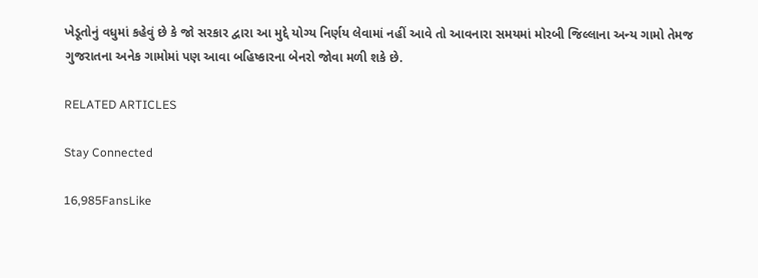ખેડૂતોનું વધુમાં કહેવું છે કે જો સરકાર દ્વારા આ મુદ્દે યોગ્ય નિર્ણય લેવામાં નહીં આવે તો આવનારા સમયમાં મોરબી જિલ્લાના અન્ય ગામો તેમજ ગુજરાતના અનેક ગામોમાં પણ આવા બહિષ્કારના બેનરો જોવા મળી શકે છે.

RELATED ARTICLES

Stay Connected

16,985FansLike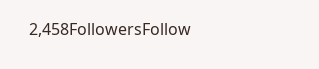2,458FollowersFollow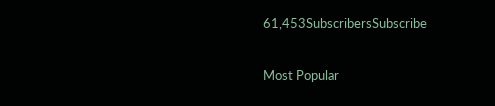61,453SubscribersSubscribe

Most Popular